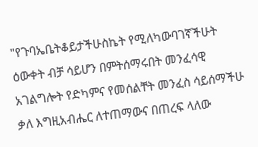"የጉባኤቤትቆይታችሁስኬት የሚለካውባገኛችሁት ዕውቀት ብቻ ሳይሆን በምትሰማሩበት መንፈሳዊ አገልግሎት የድካምና የመሰልቸት መንፈስ ሳይሰማችሁ ቃለ እግዚአብሔር ለተጠማውና በጠረፍ ላለው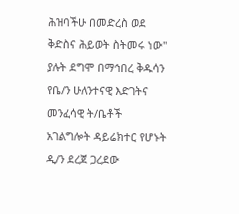ሕዝባችሁ በመድረስ ወደ ቅድስና ሕይወት ስትመሩ ነው" ያሉት ደግሞ በማኅበረ ቅዱሳን የቤ/ን ሁለንተናዊ እድገትና መንፈሳዊ ት/ቤቶች አገልግሎት ዳይሬክተር የሆኑት ዲ/ን ደረጀ ጋረደው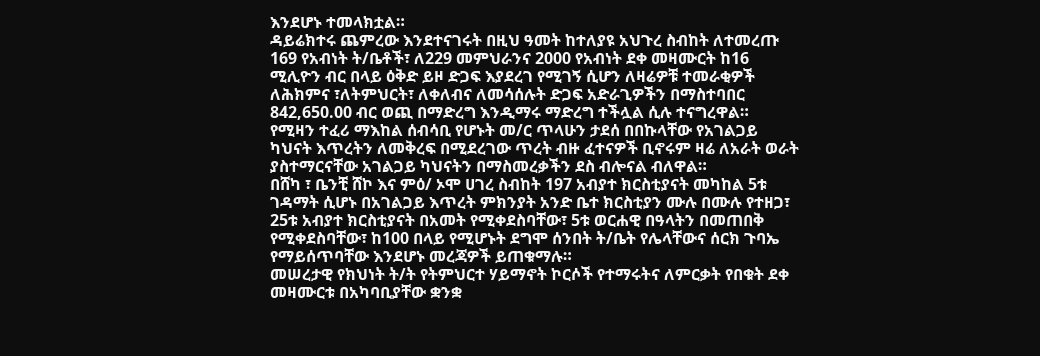እንደሆኑ ተመላክቷል።
ዳይሬክተሩ ጨምረው እንደተናገሩት በዚህ ዓመት ከተለያዩ አህጉረ ስብከት ለተመረጡ 169 የአብነት ት/ቤቶች፣ ለ229 መምህራንና 2000 የአብነት ደቀ መዛሙርት ከ16 ሚሊዮን ብር በላይ ዕቅድ ይዞ ድጋፍ እያደረገ የሚገኝ ሲሆን ለዛሬዎቹ ተመራቂዎች ለሕክምና ፣ለትምህርት፣ ለቀለብና ለመሳሰሉት ድጋፍ አድራጊዎችን በማስተባበር 842,650.00 ብር ወጪ በማድረግ እንዲማሩ ማድረግ ተችሏል ሲሉ ተናግረዋል።
የሚዛን ተፈሪ ማእከል ሰብሳቢ የሆኑት መ/ር ጥላሁን ታደሰ በበኩላቸው የአገልጋይ ካህናት እጥረትን ለመቅረፍ በሚደረገው ጥረት ብዙ ፈተናዎች ቢኖሩም ዛሬ ለአራት ወራት ያስተማርናቸው አገልጋይ ካህናትን በማስመረቃችን ደስ ብሎናል ብለዋል።
በሸካ ፣ ቤንቺ ሸኮ እና ምዕ/ ኦሞ ሀገረ ስብከት 197 አብያተ ክርስቲያናት መካከል 5ቱ ገዳማት ሲሆኑ በአገልጋይ እጥረት ምክንያት አንድ ቤተ ክርስቲያን ሙሉ በሙሉ የተዘጋ፣ 25ቱ አብያተ ክርስቲያናት በአመት የሚቀደስባቸው፣ 5ቱ ወርሐዊ በዓላትን በመጠበቅ የሚቀደስባቸው፣ ከ100 በላይ የሚሆኑት ደግሞ ሰንበት ት/ቤት የሌላቸውና ሰርክ ጉባኤ የማይሰጥባቸው እንደሆኑ መረጃዎች ይጠቁማሉ።
መሠረታዊ የክህነት ት/ት የትምህርተ ሃይማኖት ኮርሶች የተማሩትና ለምርቃት የበቁት ደቀ መዛሙርቱ በአካባቢያቸው ቋንቋ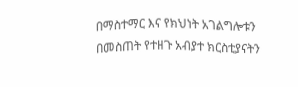በማስተማር እና የክህነት አገልግሎቱን በመስጠት የተዘጉ አብያተ ክርስቲያናትን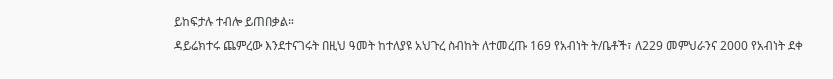ይከፍታሉ ተብሎ ይጠበቃል።
ዳይሬክተሩ ጨምረው እንደተናገሩት በዚህ ዓመት ከተለያዩ አህጉረ ስብከት ለተመረጡ 169 የአብነት ት/ቤቶች፣ ለ229 መምህራንና 2000 የአብነት ደቀ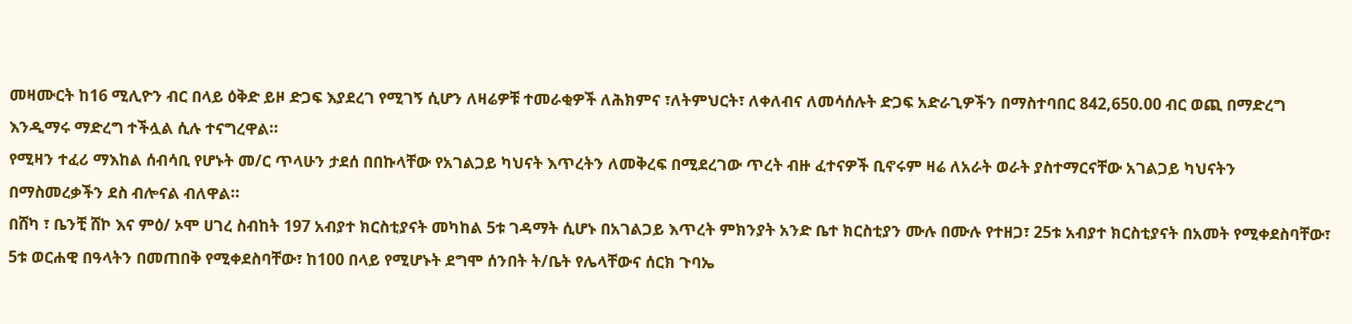መዛሙርት ከ16 ሚሊዮን ብር በላይ ዕቅድ ይዞ ድጋፍ እያደረገ የሚገኝ ሲሆን ለዛሬዎቹ ተመራቂዎች ለሕክምና ፣ለትምህርት፣ ለቀለብና ለመሳሰሉት ድጋፍ አድራጊዎችን በማስተባበር 842,650.00 ብር ወጪ በማድረግ እንዲማሩ ማድረግ ተችሏል ሲሉ ተናግረዋል።
የሚዛን ተፈሪ ማእከል ሰብሳቢ የሆኑት መ/ር ጥላሁን ታደሰ በበኩላቸው የአገልጋይ ካህናት እጥረትን ለመቅረፍ በሚደረገው ጥረት ብዙ ፈተናዎች ቢኖሩም ዛሬ ለአራት ወራት ያስተማርናቸው አገልጋይ ካህናትን በማስመረቃችን ደስ ብሎናል ብለዋል።
በሸካ ፣ ቤንቺ ሸኮ እና ምዕ/ ኦሞ ሀገረ ስብከት 197 አብያተ ክርስቲያናት መካከል 5ቱ ገዳማት ሲሆኑ በአገልጋይ እጥረት ምክንያት አንድ ቤተ ክርስቲያን ሙሉ በሙሉ የተዘጋ፣ 25ቱ አብያተ ክርስቲያናት በአመት የሚቀደስባቸው፣ 5ቱ ወርሐዊ በዓላትን በመጠበቅ የሚቀደስባቸው፣ ከ100 በላይ የሚሆኑት ደግሞ ሰንበት ት/ቤት የሌላቸውና ሰርክ ጉባኤ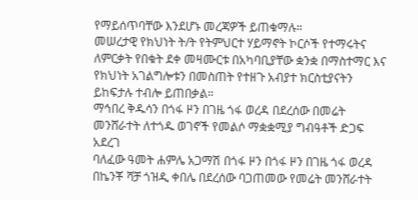የማይሰጥባቸው እንደሆኑ መረጃዎች ይጠቁማሉ።
መሠረታዊ የክህነት ት/ት የትምህርተ ሃይማኖት ኮርሶች የተማሩትና ለምርቃት የበቁት ደቀ መዛሙርቱ በአካባቢያቸው ቋንቋ በማስተማር እና የክህነት አገልግሎቱን በመስጠት የተዘጉ አብያተ ክርስቲያናትን ይከፍታሉ ተብሎ ይጠበቃል።
ማኅበረ ቅዱሳን በጎፋ ዞን በገዜ ጎፋ ወረዳ በደረሰው በመሬት መንሸራተት ለተጎዱ ወገኖች የመልሶ ማቋቋሚያ ግብዓቶች ድጋፍ አደረገ
ባለፈው ዓመት ሐምሌ አጋማሽ በጎፋ ዞን በጎፋ ዞን በገዜ ጎፋ ወረዳ በኬንቾ ሻቻ ጎዝዲ ቀበሌ በደረሰው ባጋጠመው የመሬት መንሸራተት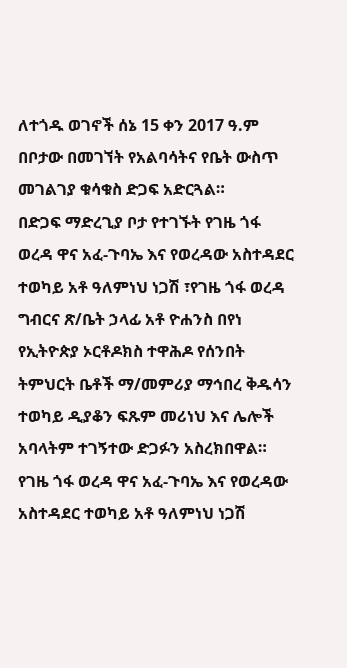ለተጎዱ ወገኖች ሰኔ 15 ቀን 2017 ዓ.ም በቦታው በመገኘት የአልባሳትና የቤት ውስጥ መገልገያ ቁሳቁስ ድጋፍ አድርጓል።
በድጋፍ ማድረጊያ ቦታ የተገኙት የገዜ ጎፋ ወረዳ ዋና አፈ-ጉባኤ እና የወረዳው አስተዳደር ተወካይ አቶ ዓለምነህ ነጋሽ ፣የገዜ ጎፋ ወረዳ ግብርና ጽ/ቤት ኃላፊ አቶ ዮሐንስ በየነ የኢትዮጵያ ኦርቶዶክስ ተዋሕዶ የሰንበት ትምህርት ቤቶች ማ/መምሪያ ማኅበረ ቅዱሳን ተወካይ ዲያቆን ፍጹም መሪነህ እና ሌሎች አባላትም ተገኝተው ድጋፉን አስረክበዋል።
የገዜ ጎፋ ወረዳ ዋና አፈ-ጉባኤ እና የወረዳው አስተዳደር ተወካይ አቶ ዓለምነህ ነጋሽ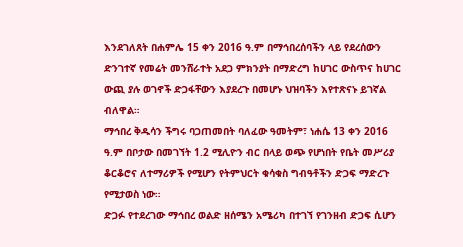እንደገለጸት በሐምሌ 15 ቀን 2016 ዓ.ም በማኅበረሰባችን ላይ የደረሰውን ድንገተኛ የመሬት መንሸራተት አደጋ ምክንያት በማድረግ ከሀገር ውስጥና ከሀገር ውጪ ያሉ ወገኖች ድጋፋቸውን እያደረጉ በመሆኑ ህዝባችን እየተጽናኑ ይገኛል ብለዋል።
ማኅበረ ቅዱሳን ችግሩ ባጋጠመበት ባለፈው ዓመትም፣ ነሐሴ 13 ቀን 2016 ዓ.ም በቦታው በመገኘት 1.2 ሚሊዮን ብር በላይ ወጭ የሆነበት የቤት መሥሪያ ቆርቆሮና ለተማሪዎች የሚሆን የትምህርት ቁሳቁስ ግብዓቶችን ድጋፍ ማድረጉ የሚታወስ ነው።
ድጋፉ የተደረገው ማኅበረ ወልድ ዘሰሜን አሜሪካ በተገኘ የገንዘብ ድጋፍ ሲሆን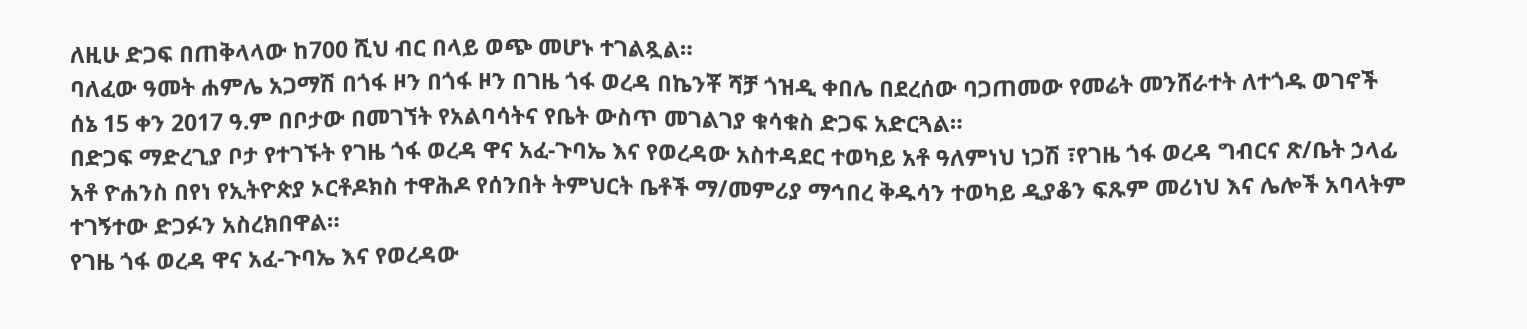ለዚሁ ድጋፍ በጠቅላላው ከ700 ሺህ ብር በላይ ወጭ መሆኑ ተገልጿል።
ባለፈው ዓመት ሐምሌ አጋማሽ በጎፋ ዞን በጎፋ ዞን በገዜ ጎፋ ወረዳ በኬንቾ ሻቻ ጎዝዲ ቀበሌ በደረሰው ባጋጠመው የመሬት መንሸራተት ለተጎዱ ወገኖች ሰኔ 15 ቀን 2017 ዓ.ም በቦታው በመገኘት የአልባሳትና የቤት ውስጥ መገልገያ ቁሳቁስ ድጋፍ አድርጓል።
በድጋፍ ማድረጊያ ቦታ የተገኙት የገዜ ጎፋ ወረዳ ዋና አፈ-ጉባኤ እና የወረዳው አስተዳደር ተወካይ አቶ ዓለምነህ ነጋሽ ፣የገዜ ጎፋ ወረዳ ግብርና ጽ/ቤት ኃላፊ አቶ ዮሐንስ በየነ የኢትዮጵያ ኦርቶዶክስ ተዋሕዶ የሰንበት ትምህርት ቤቶች ማ/መምሪያ ማኅበረ ቅዱሳን ተወካይ ዲያቆን ፍጹም መሪነህ እና ሌሎች አባላትም ተገኝተው ድጋፉን አስረክበዋል።
የገዜ ጎፋ ወረዳ ዋና አፈ-ጉባኤ እና የወረዳው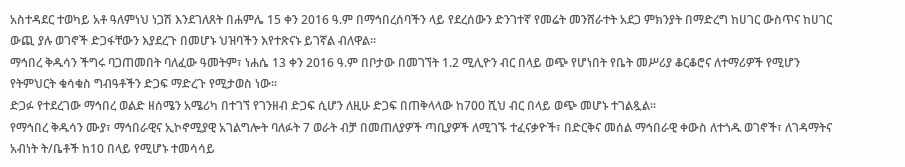አስተዳደር ተወካይ አቶ ዓለምነህ ነጋሽ እንደገለጸት በሐምሌ 15 ቀን 2016 ዓ.ም በማኅበረሰባችን ላይ የደረሰውን ድንገተኛ የመሬት መንሸራተት አደጋ ምክንያት በማድረግ ከሀገር ውስጥና ከሀገር ውጪ ያሉ ወገኖች ድጋፋቸውን እያደረጉ በመሆኑ ህዝባችን እየተጽናኑ ይገኛል ብለዋል።
ማኅበረ ቅዱሳን ችግሩ ባጋጠመበት ባለፈው ዓመትም፣ ነሐሴ 13 ቀን 2016 ዓ.ም በቦታው በመገኘት 1.2 ሚሊዮን ብር በላይ ወጭ የሆነበት የቤት መሥሪያ ቆርቆሮና ለተማሪዎች የሚሆን የትምህርት ቁሳቁስ ግብዓቶችን ድጋፍ ማድረጉ የሚታወስ ነው።
ድጋፉ የተደረገው ማኅበረ ወልድ ዘሰሜን አሜሪካ በተገኘ የገንዘብ ድጋፍ ሲሆን ለዚሁ ድጋፍ በጠቅላላው ከ700 ሺህ ብር በላይ ወጭ መሆኑ ተገልጿል።
የማኅበረ ቅዱሳን ሙያ፣ ማኅበራዊና ኢኮኖሚያዊ አገልግሎት ባለፉት 7 ወራት ብቻ በመጠለያዎች ጣቢያዎች ለሚገኙ ተፈናቃዮች፣ በድርቅና መሰል ማኅበራዊ ቀውስ ለተጎዱ ወገኖች፣ ለገዳማትና አብነት ት/ቤቶች ከ10 በላይ የሚሆኑ ተመሳሳይ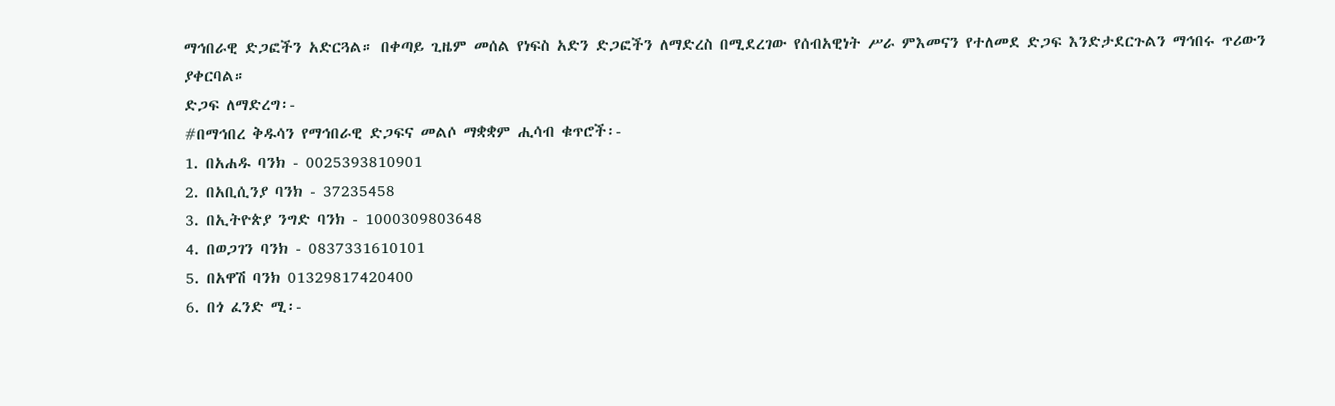ማኅበራዊ ድጋፎችን አድርጓል። በቀጣይ ጊዜም መሰል የነፍስ አድን ድጋፎችን ለማድረስ በሚደረገው የሰብአዊነት ሥራ ምእመናን የተለመደ ድጋፍ እንድታደርጉልን ማኅበሩ ጥሪውን ያቀርባል።
ድጋፍ ለማድረግ፡-
#በማኅበረ ቅዱሳን የማኅበራዊ ድጋፍና መልሶ ማቋቋም ሒሳብ ቁጥሮች፡-
1. በአሐዱ ባንክ - 0025393810901
2. በአቢሲንያ ባንክ - 37235458
3. በኢትዮጵያ ንግድ ባንክ - 1000309803648
4. በወጋገን ባንክ - 0837331610101
5. በአዋሽ ባንክ 01329817420400
6. በጎ ፈንድ ሚ፡-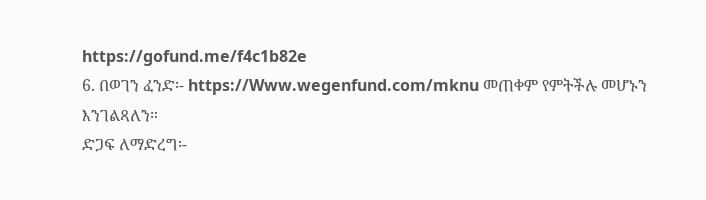https://gofund.me/f4c1b82e
6. በወገን ፈንድ፡- https://Www.wegenfund.com/mknu መጠቀም የምትችሉ መሆኑን እንገልጻለን።
ድጋፍ ለማድረግ፡-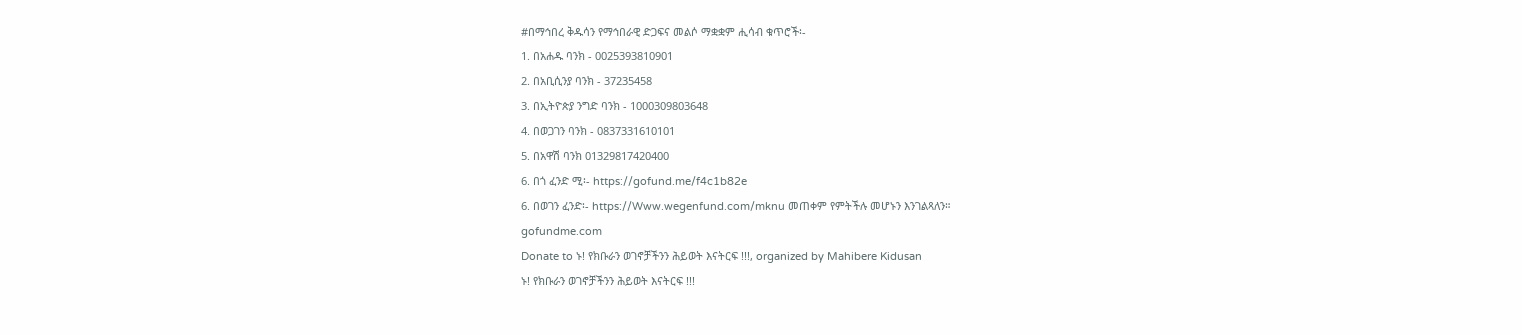#በማኅበረ ቅዱሳን የማኅበራዊ ድጋፍና መልሶ ማቋቋም ሒሳብ ቁጥሮች፡-
1. በአሐዱ ባንክ - 0025393810901
2. በአቢሲንያ ባንክ - 37235458
3. በኢትዮጵያ ንግድ ባንክ - 1000309803648
4. በወጋገን ባንክ - 0837331610101
5. በአዋሽ ባንክ 01329817420400
6. በጎ ፈንድ ሚ፡- https://gofund.me/f4c1b82e
6. በወገን ፈንድ፡- https://Www.wegenfund.com/mknu መጠቀም የምትችሉ መሆኑን እንገልጻለን።
gofundme.com
Donate to ኑ! የክቡራን ወገኖቻችንን ሕይወት እናትርፍ !!!, organized by Mahibere Kidusan
ኑ! የክቡራን ወገኖቻችንን ሕይወት እናትርፍ !!!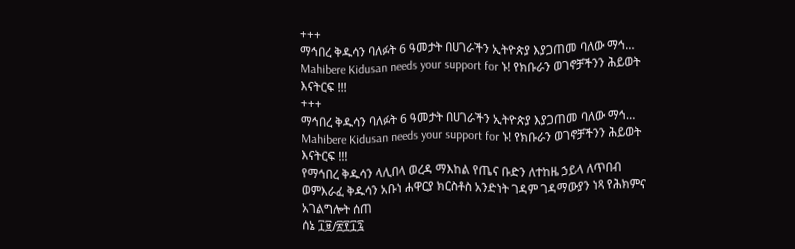+++
ማኅበረ ቅዱሳን ባለፉት 6 ዓመታት በሀገራችን ኢትዮጵያ እያጋጠመ ባለው ማኅ… Mahibere Kidusan needs your support for ኑ! የክቡራን ወገኖቻችንን ሕይወት እናትርፍ !!!
+++
ማኅበረ ቅዱሳን ባለፉት 6 ዓመታት በሀገራችን ኢትዮጵያ እያጋጠመ ባለው ማኅ… Mahibere Kidusan needs your support for ኑ! የክቡራን ወገኖቻችንን ሕይወት እናትርፍ !!!
የማኅበረ ቅዱሳን ላሊበላ ወረዳ ማእከል የጤና ቡድን ለተከዜ ኃይላ ለጥበብ ወምእራፈ ቅዱሳን አቡነ ሐዋርያ ክርስቶስ አንድነት ገዳም ገዳማውያን ነጻ የሕክምና አገልግሎት ሰጠ
ሰኔ ፲፱/፳፻፲፯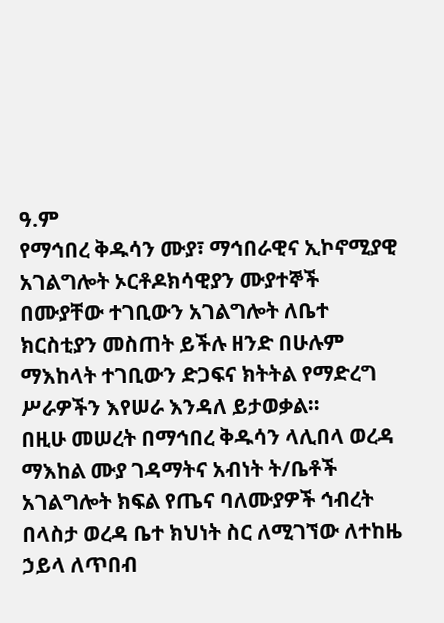ዓ.ም
የማኅበረ ቅዱሳን ሙያ፣ ማኅበራዊና ኢኮኖሚያዊ አገልግሎት ኦርቶዶክሳዊያን ሙያተኞች በሙያቸው ተገቢውን አገልግሎት ለቤተ ክርስቲያን መስጠት ይችሉ ዘንድ በሁሉም ማእከላት ተገቢውን ድጋፍና ክትትል የማድረግ ሥራዎችን እየሠራ እንዳለ ይታወቃል።
በዚሁ መሠረት በማኅበረ ቅዱሳን ላሊበላ ወረዳ ማእከል ሙያ ገዳማትና አብነት ት/ቤቶች አገልግሎት ክፍል የጤና ባለሙያዎች ኅብረት በላስታ ወረዳ ቤተ ክህነት ስር ለሚገኘው ለተከዜ ኃይላ ለጥበብ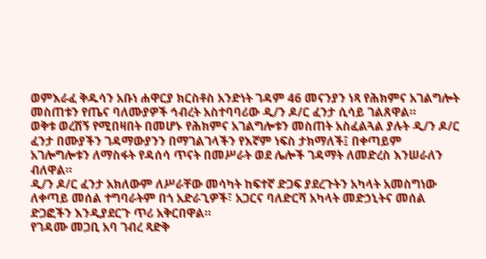ወምእራፈ ቅዱሳን አቡነ ሐዋርያ ክርስቶስ አንድነት ገዳም 46 መናንያን ነጻ የሕክምና አገልግሎት መስጠቱን የጤና ባለሙያዎች ኅብረት አስተባባሪው ዲ/ን ዶ/ር ፈንታ ሲሳይ ገልጸዋል።
ወቅቱ ወረሽኝ የሚበዛበት በመሆኑ የሕክምና አገልግሎቱን መስጠት አስፈልጓል ያሉት ዲ/ን ዶ/ር ፈንታ በሙያችን ገዳማውያንን በማገልገላችን የእኛም ነፍስ ታክማለች፤ በቀጣይም አገሎግሎቱን ለማስፋት የዳሰሳ ጥናት በመሥራት ወደ ሌሎች ገዳማት ለመድረስ እንሠራለን ብለዋል።
ዲ/ን ዶ/ር ፈንታ አክለውም ለሥራቸው መሳካት ከፍተኛ ድጋፍ ያደረጉትን አካላት አመስግነው ለቀጣይ መሰል ተግባራትም በጎ አድራጊዎች፣ አጋርና ባለድርሻ አካላት መድኃኒትና መሰል ድጋፎችን እንዲያደርጉ ጥሪ አቅርበዋል።
የገዳሙ መጋቢ አባ ገብረ ጻድቅ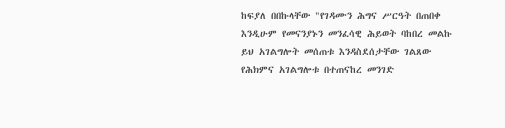ከፍያለ በበኩላቸው "የገዳሙን ሕግና ሥርዓት በጠበቀ እንዲሁም የመናንያኑን መንፈሳዊ ሕይወት ባከበረ መልኩ ይህ አገልግሎት መሰጠቱ እንዳስደሰታቸው ገልጸው የሕክምና አገልግሎቱ በተጠናከረ መንገድ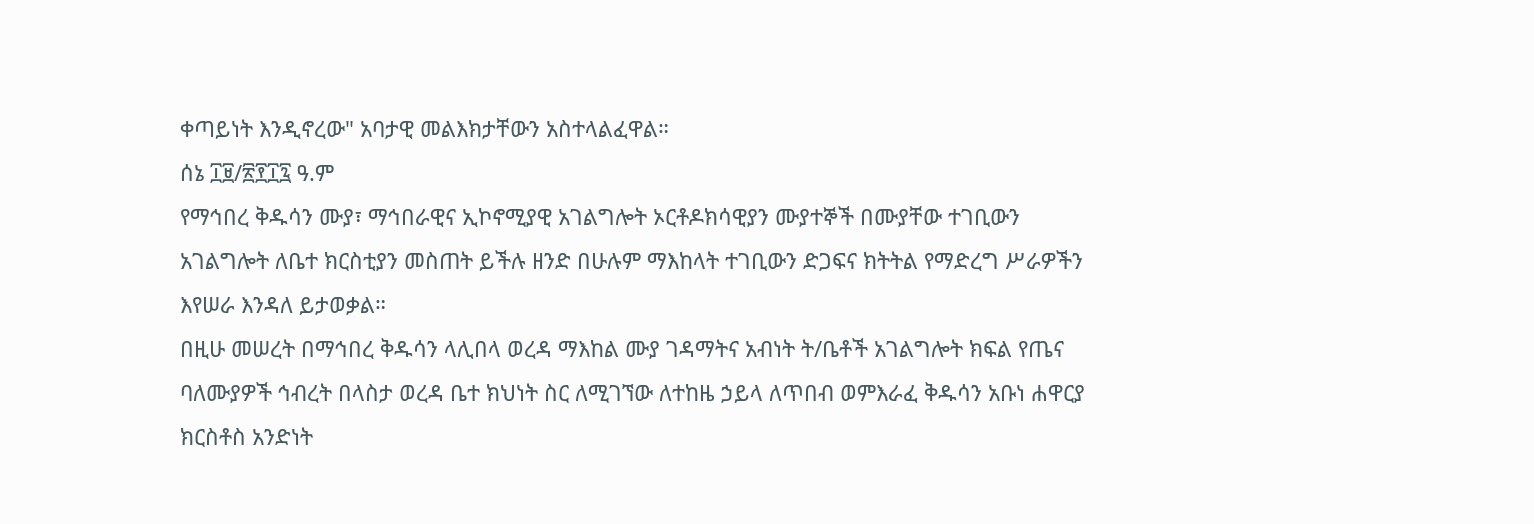ቀጣይነት እንዲኖረው" አባታዊ መልእክታቸውን አስተላልፈዋል።
ሰኔ ፲፱/፳፻፲፯ ዓ.ም
የማኅበረ ቅዱሳን ሙያ፣ ማኅበራዊና ኢኮኖሚያዊ አገልግሎት ኦርቶዶክሳዊያን ሙያተኞች በሙያቸው ተገቢውን አገልግሎት ለቤተ ክርስቲያን መስጠት ይችሉ ዘንድ በሁሉም ማእከላት ተገቢውን ድጋፍና ክትትል የማድረግ ሥራዎችን እየሠራ እንዳለ ይታወቃል።
በዚሁ መሠረት በማኅበረ ቅዱሳን ላሊበላ ወረዳ ማእከል ሙያ ገዳማትና አብነት ት/ቤቶች አገልግሎት ክፍል የጤና ባለሙያዎች ኅብረት በላስታ ወረዳ ቤተ ክህነት ስር ለሚገኘው ለተከዜ ኃይላ ለጥበብ ወምእራፈ ቅዱሳን አቡነ ሐዋርያ ክርስቶስ አንድነት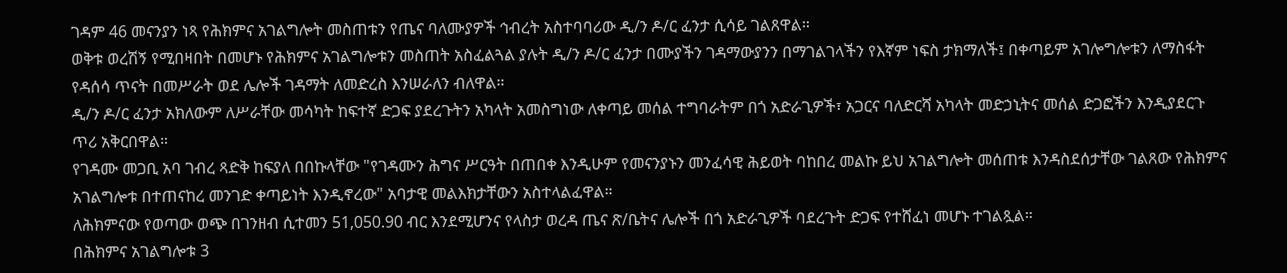ገዳም 46 መናንያን ነጻ የሕክምና አገልግሎት መስጠቱን የጤና ባለሙያዎች ኅብረት አስተባባሪው ዲ/ን ዶ/ር ፈንታ ሲሳይ ገልጸዋል።
ወቅቱ ወረሽኝ የሚበዛበት በመሆኑ የሕክምና አገልግሎቱን መስጠት አስፈልጓል ያሉት ዲ/ን ዶ/ር ፈንታ በሙያችን ገዳማውያንን በማገልገላችን የእኛም ነፍስ ታክማለች፤ በቀጣይም አገሎግሎቱን ለማስፋት የዳሰሳ ጥናት በመሥራት ወደ ሌሎች ገዳማት ለመድረስ እንሠራለን ብለዋል።
ዲ/ን ዶ/ር ፈንታ አክለውም ለሥራቸው መሳካት ከፍተኛ ድጋፍ ያደረጉትን አካላት አመስግነው ለቀጣይ መሰል ተግባራትም በጎ አድራጊዎች፣ አጋርና ባለድርሻ አካላት መድኃኒትና መሰል ድጋፎችን እንዲያደርጉ ጥሪ አቅርበዋል።
የገዳሙ መጋቢ አባ ገብረ ጻድቅ ከፍያለ በበኩላቸው "የገዳሙን ሕግና ሥርዓት በጠበቀ እንዲሁም የመናንያኑን መንፈሳዊ ሕይወት ባከበረ መልኩ ይህ አገልግሎት መሰጠቱ እንዳስደሰታቸው ገልጸው የሕክምና አገልግሎቱ በተጠናከረ መንገድ ቀጣይነት እንዲኖረው" አባታዊ መልእክታቸውን አስተላልፈዋል።
ለሕክምናው የወጣው ወጭ በገንዘብ ሲተመን 51,050.90 ብር እንደሚሆንና የላስታ ወረዳ ጤና ጽ/ቤትና ሌሎች በጎ አድራጊዎች ባደረጉት ድጋፍ የተሸፈነ መሆኑ ተገልጿል።
በሕክምና አገልግሎቱ 3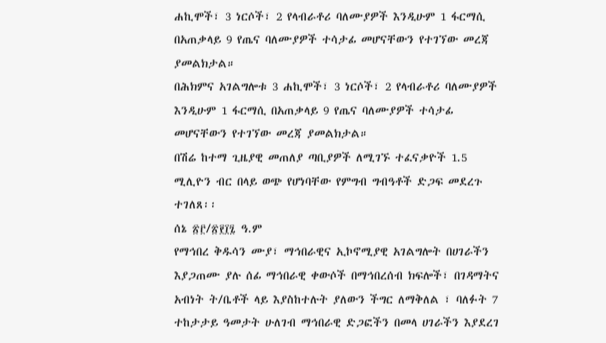ሐኪሞች፣ 3 ነርሶች፣ 2 የላብራቶሪ ባለሙያዎች እንዲሁም 1 ፋርማሲ በአጠቃላይ 9 የጤና ባለሙያዎች ተሳታፊ መሆናቸውን የተገኘው መረጃ ያመልክታል።
በሕክምና አገልግሎቱ 3 ሐኪሞች፣ 3 ነርሶች፣ 2 የላብራቶሪ ባለሙያዎች እንዲሁም 1 ፋርማሲ በአጠቃላይ 9 የጤና ባለሙያዎች ተሳታፊ መሆናቸውን የተገኘው መረጃ ያመልክታል።
በሽሬ ከተማ ጊዜያዊ መጠለያ ጣቢያዎች ለሚገኙ ተፈናቃዮች 1.5 ሚሊዮን ብር በላይ ወጭ የሆነባቸው የምግብ ግብዓቶች ድጋፍ መደረጉ ተገለጸ፡፡
ሰኔ ፳፫/፳፻፲፯ ዓ.ም
የማኅበረ ቅዱሳን ሙያ፣ ማኅበራዊና ኢኮኖሚያዊ አገልግሎት በሀገራችን እያጋጠሙ ያሉ ሰፊ ማኅበራዊ ቀውሶች በማኅበረሰብ ክፍሎች፣ በገዳማትና አብነት ት/ቤቶች ላይ እያስከተሉት ያለውን ችግር ለማቅለል ፣ ባለፉት 7 ተከታታይ ዓመታት ሁለገብ ማኅበራዊ ድጋፎችን በመላ ሀገራችን እያደረገ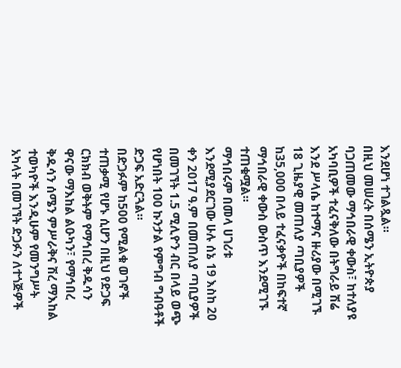እንደሆነ ተገልጿል።
በዚህ መሠረት በሰሜን ኢትዮጵያ ባጋጠመው ማኅበራዊ ቀውስ፣ ከተለያዩ አካባቢዎች ተፈናቅለው በትግራይ ሽሬ እንደ ሥላሴ ከተማና ዙሪያው በሚገኙ 18 ጊዜያዊ መጠለያ ጣቢያዎች ከ35,000 በላይ ተፈናቃዮች በከፍተኛ ማኅበራዊ ቀውስ ውስጥ እንደሚገኙ ተጠቁሟል።
ማኅበሩም በመላ ሀገሪቱ እንደሚያደርገው ሁሉ ሰኔ 19 እስከ 20 ቀን 2017 ዓ.ም በመጠለያ ጣቢያዎች በመገኘት 1.5 ሚሊዮን ብር በላይ ወጭ የሆነበት 100 ኩንታል የምግብ ግብዓቶች ድጋፍ አድርጓል።
በድጋፉም ከ500 የሚልቁ ወገኖች ተጠቃሚ የሆኑ ሲሆን በዚህ የድጋፍ ርክክብ ወቅትም የማኅበረ ቅዱሳን ዋናው ማእከል ልዑካን፣ የማኅበረ ቅዱሳን ሰሜን ምሥራቅና ሽረ ማእከል ተወካዮች እንዲሁም የመንግሥት አካላት በመገኘት ድጋፉን ለተጎጅዎች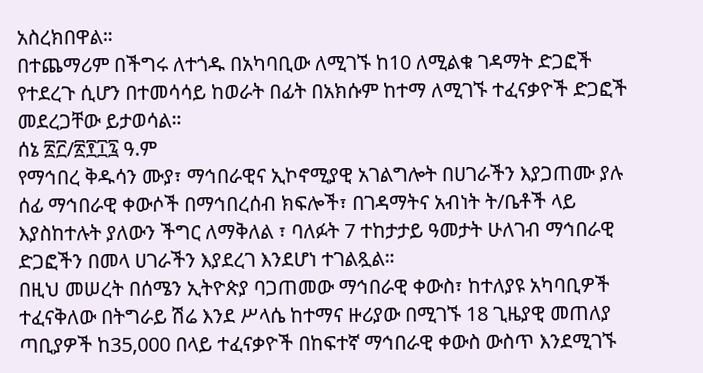አስረክበዋል።
በተጨማሪም በችግሩ ለተጎዱ በአካባቢው ለሚገኙ ከ10 ለሚልቁ ገዳማት ድጋፎች የተደረጉ ሲሆን በተመሳሳይ ከወራት በፊት በአክሱም ከተማ ለሚገኙ ተፈናቃዮች ድጋፎች መደረጋቸው ይታወሳል።
ሰኔ ፳፫/፳፻፲፯ ዓ.ም
የማኅበረ ቅዱሳን ሙያ፣ ማኅበራዊና ኢኮኖሚያዊ አገልግሎት በሀገራችን እያጋጠሙ ያሉ ሰፊ ማኅበራዊ ቀውሶች በማኅበረሰብ ክፍሎች፣ በገዳማትና አብነት ት/ቤቶች ላይ እያስከተሉት ያለውን ችግር ለማቅለል ፣ ባለፉት 7 ተከታታይ ዓመታት ሁለገብ ማኅበራዊ ድጋፎችን በመላ ሀገራችን እያደረገ እንደሆነ ተገልጿል።
በዚህ መሠረት በሰሜን ኢትዮጵያ ባጋጠመው ማኅበራዊ ቀውስ፣ ከተለያዩ አካባቢዎች ተፈናቅለው በትግራይ ሽሬ እንደ ሥላሴ ከተማና ዙሪያው በሚገኙ 18 ጊዜያዊ መጠለያ ጣቢያዎች ከ35,000 በላይ ተፈናቃዮች በከፍተኛ ማኅበራዊ ቀውስ ውስጥ እንደሚገኙ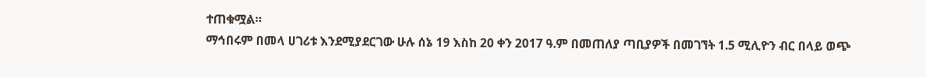ተጠቁሟል።
ማኅበሩም በመላ ሀገሪቱ እንደሚያደርገው ሁሉ ሰኔ 19 እስከ 20 ቀን 2017 ዓ.ም በመጠለያ ጣቢያዎች በመገኘት 1.5 ሚሊዮን ብር በላይ ወጭ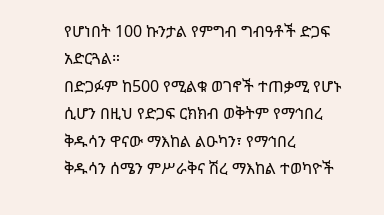የሆነበት 100 ኩንታል የምግብ ግብዓቶች ድጋፍ አድርጓል።
በድጋፉም ከ500 የሚልቁ ወገኖች ተጠቃሚ የሆኑ ሲሆን በዚህ የድጋፍ ርክክብ ወቅትም የማኅበረ ቅዱሳን ዋናው ማእከል ልዑካን፣ የማኅበረ ቅዱሳን ሰሜን ምሥራቅና ሽረ ማእከል ተወካዮች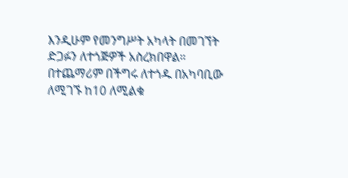እንዲሁም የመንግሥት አካላት በመገኘት ድጋፉን ለተጎጅዎች አስረክበዋል።
በተጨማሪም በችግሩ ለተጎዱ በአካባቢው ለሚገኙ ከ10 ለሚልቁ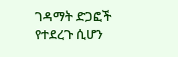ገዳማት ድጋፎች የተደረጉ ሲሆን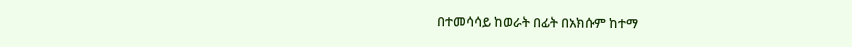በተመሳሳይ ከወራት በፊት በአክሱም ከተማ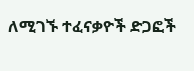ለሚገኙ ተፈናቃዮች ድጋፎች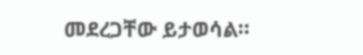መደረጋቸው ይታወሳል።